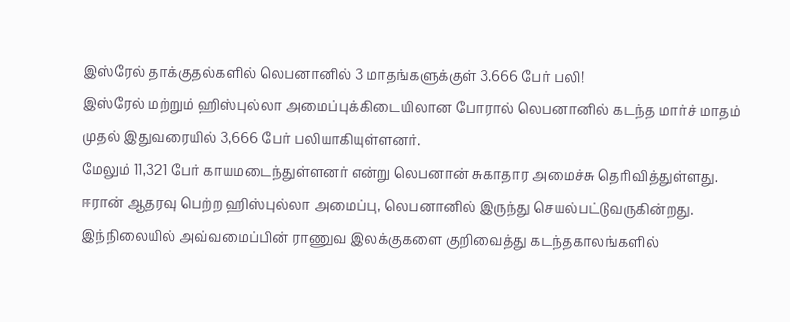இஸ்ரேல் தாக்குதல்களில் லெபனானில் 3 மாதங்களுக்குள் 3.666 பேர் பலி!
இஸ்ரேல் மற்றும் ஹிஸ்புல்லா அமைப்புக்கிடையிலான போரால் லெபனானில் கடந்த மார்ச் மாதம் முதல் இதுவரையில் 3,666 பேர் பலியாகியுள்ளனர்.
மேலும் 11,321 பேர் காயமடைந்துள்ளனர் என்று லெபனான் சுகாதார அமைச்சு தெரிவித்துள்ளது.
ஈரான் ஆதரவு பெற்ற ஹிஸ்புல்லா அமைப்பு, லெபனானில் இருந்து செயல்பட்டுவருகின்றது.
இந்நிலையில் அவ்வமைப்பின் ராணுவ இலக்குகளை குறிவைத்து கடந்தகாலங்களில்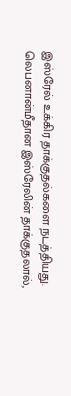இஸ்ரேல் உக்கிர தாக்குதல்களை நடத்தியது.
லெபனான்மீதான இஸ்ரேலின் தாக்குதலால்,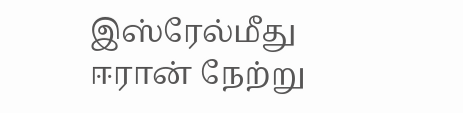இஸ்ரேல்மீது ஈரான் நேற்று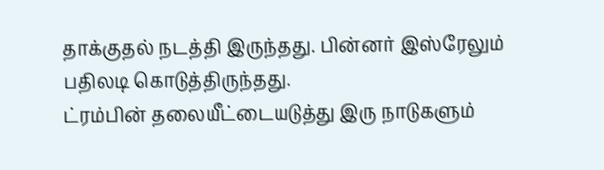தாக்குதல் நடத்தி இருந்தது. பின்னர் இஸ்ரேலும் பதிலடி கொடுத்திருந்தது.
ட்ரம்பின் தலையீட்டையடுத்து இரு நாடுகளும்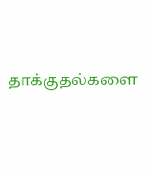தாக்குதல்களை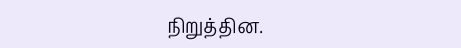நிறுத்தின.